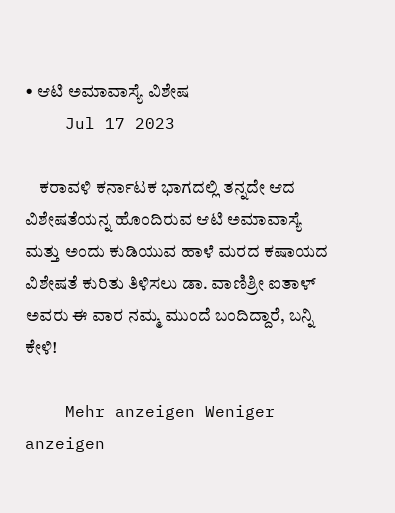• ಆಟಿ ಅಮಾವಾಸ್ಯೆ ವಿಶೇಷ
    Jul 17 2023

    ಕರಾವಳಿ ಕರ್ನಾಟಕ ಭಾಗದಲ್ಲಿ ತನ್ನದೇ ಆದ ವಿಶೇಷತೆಯನ್ನ ಹೊಂದಿರುವ ಆಟಿ ಅಮಾವಾಸ್ಯೆ ಮತ್ತು ಅಂದು ಕುಡಿಯುವ ಹಾಳೆ ಮರದ ಕಷಾಯದ ವಿಶೇಷತೆ ಕುರಿತು ತಿಳಿಸಲು ಡಾ. ವಾಣಿಶ್ರೀ ಐತಾಳ್ ಅವರು ಈ ವಾರ ನಮ್ಮ ಮುಂದೆ ಬಂದಿದ್ದಾರೆ, ಬನ್ನಿ ಕೇಳಿ!

    Mehr anzeigen Weniger anzeigen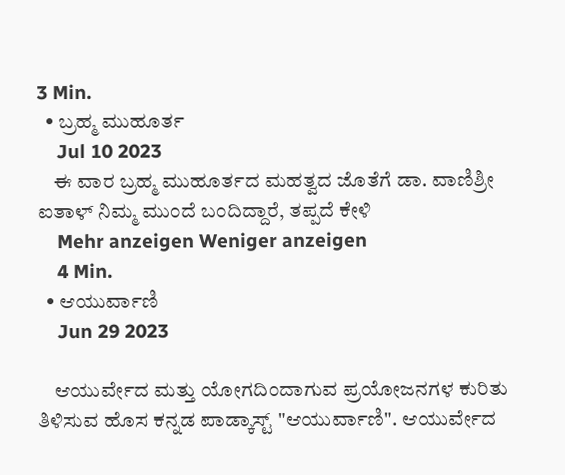3 Min.
  • ಬ್ರಹ್ಮ ಮುಹೂರ್ತ
    Jul 10 2023
    ಈ ವಾರ ಬ್ರಹ್ಮ ಮುಹೂರ್ತದ ಮಹತ್ವದ ಜೊತೆಗೆ ಡಾ. ವಾಣಿಶ್ರೀ ಐತಾಳ್ ನಿಮ್ಮ ಮುಂದೆ ಬಂದಿದ್ದಾರೆ, ತಪ್ಪದೆ ಕೇಳಿ
    Mehr anzeigen Weniger anzeigen
    4 Min.
  • ಆಯುರ್ವಾಣಿ
    Jun 29 2023

    ಆಯುರ್ವೇದ ಮತ್ತು ಯೋಗದಿಂದಾಗುವ ಪ್ರಯೋಜನಗಳ ಕುರಿತು ತಿಳಿಸುವ ಹೊಸ ಕನ್ನಡ ಪಾಡ್ಕಾಸ್ಟ್ "ಆಯುರ್ವಾಣಿ". ಆಯುರ್ವೇದ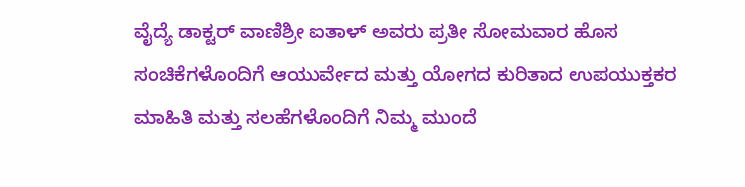ವೈದ್ಯೆ ಡಾಕ್ಟರ್ ವಾಣಿಶ್ರೀ ಐತಾಳ್ ಅವರು ಪ್ರತೀ ಸೋಮವಾರ ಹೊಸ ಸಂಚಿಕೆಗಳೊಂದಿಗೆ ಆಯುರ್ವೇದ ಮತ್ತು ಯೋಗದ ಕುರಿತಾದ ಉಪಯುಕ್ತಕರ ಮಾಹಿತಿ ಮತ್ತು ಸಲಹೆಗಳೊಂದಿಗೆ ನಿಮ್ಮ ಮುಂದೆ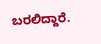ಬರಲಿದ್ದಾರೆ.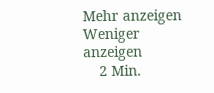Mehr anzeigen Weniger anzeigen
    2 Min.